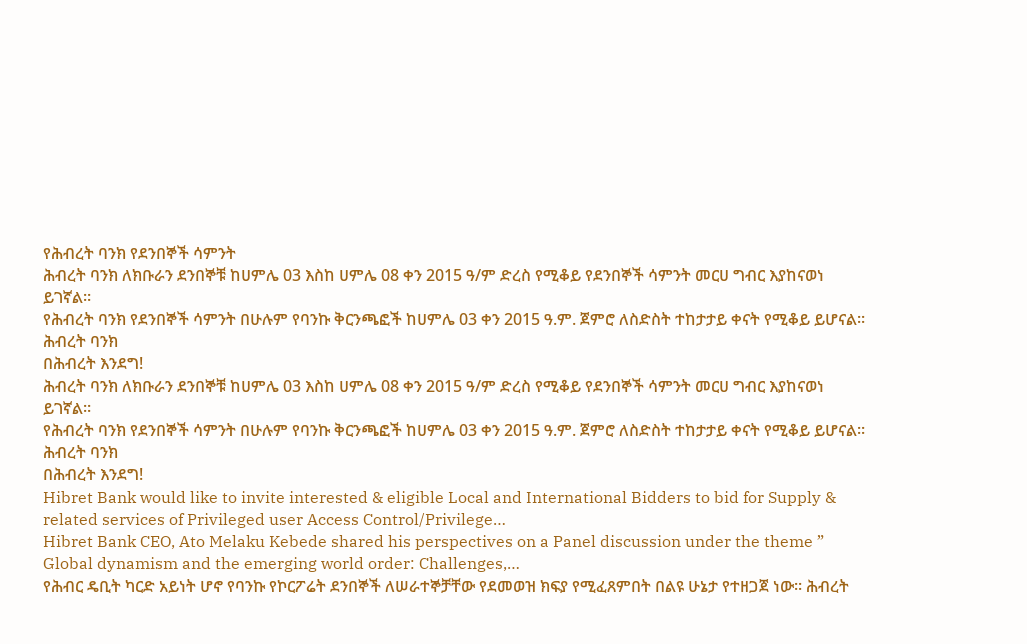የሕብረት ባንክ የደንበኞች ሳምንት
ሕብረት ባንክ ለክቡራን ደንበኞቹ ከሀምሌ 03 እስከ ሀምሌ 08 ቀን 2015 ዓ/ም ድረስ የሚቆይ የደንበኞች ሳምንት መርሀ ግብር እያከናወነ ይገኛል።
የሕብረት ባንክ የደንበኞች ሳምንት በሁሉም የባንኩ ቅርንጫፎች ከሀምሌ 03 ቀን 2015 ዓ.ም. ጀምሮ ለስድስት ተከታታይ ቀናት የሚቆይ ይሆናል፡፡
ሕብረት ባንክ
በሕብረት እንደግ!
ሕብረት ባንክ ለክቡራን ደንበኞቹ ከሀምሌ 03 እስከ ሀምሌ 08 ቀን 2015 ዓ/ም ድረስ የሚቆይ የደንበኞች ሳምንት መርሀ ግብር እያከናወነ ይገኛል።
የሕብረት ባንክ የደንበኞች ሳምንት በሁሉም የባንኩ ቅርንጫፎች ከሀምሌ 03 ቀን 2015 ዓ.ም. ጀምሮ ለስድስት ተከታታይ ቀናት የሚቆይ ይሆናል፡፡
ሕብረት ባንክ
በሕብረት እንደግ!
Hibret Bank would like to invite interested & eligible Local and International Bidders to bid for Supply & related services of Privileged user Access Control/Privilege…
Hibret Bank CEO, Ato Melaku Kebede shared his perspectives on a Panel discussion under the theme ” Global dynamism and the emerging world order: Challenges,…
የሕብር ዴቢት ካርድ አይነት ሆኖ የባንኩ የኮርፖሬት ደንበኞች ለሠራተኞቻቸው የደመወዝ ክፍያ የሚፈጸምበት በልዩ ሁኔታ የተዘጋጀ ነው፡፡ ሕብረት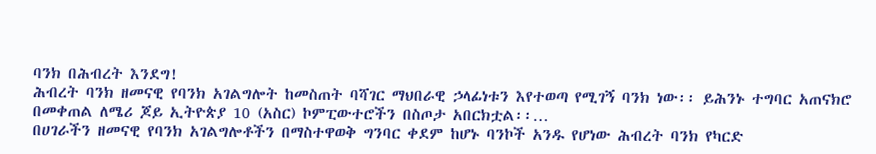ባንክ በሕብረት እንደግ!
ሕብረት ባንክ ዘመናዊ የባንክ አገልግሎት ከመስጠት ባሻገር ማህበራዊ ኃላፊነቱን እየተወጣ የሚገኝ ባንክ ነው፡፡ ይሕንኑ ተግባር አጠናክሮ በመቀጠል ለሜሪ ጆይ ኢትዮጵያ 10 (አስር) ኮምፒውተሮችን በስጦታ አበርክቷል፡፡…
በሀገራችን ዘመናዊ የባንክ አገልግሎቶችን በማስተዋወቅ ግንባር ቀደም ከሆኑ ባንኮች አንዱ የሆነው ሕብረት ባንክ የካርድ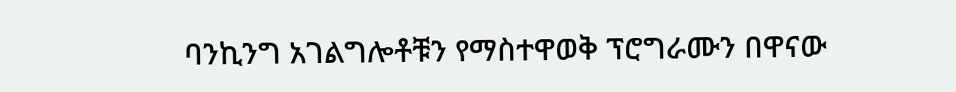ባንኪንግ አገልግሎቶቹን የማስተዋወቅ ፕሮግራሙን በዋናው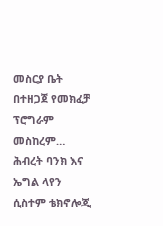መስርያ ቤት በተዘጋጀ የመክፈቻ ፕሮግራም መስከረም…
ሕብረት ባንክ እና ኤግል ላየን ሲስተም ቴክኖሎጂ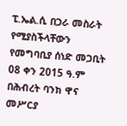ፒ.ኤል.ሲ በጋራ መስራት የሚያስችላቸውን የመግባቢያ ሰነድ መጋቢት 08 ቀን 2015 ዓ.ም በሕብረት ባንክ ዋና መሥርያ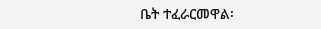ቤት ተፈራርመዋል፡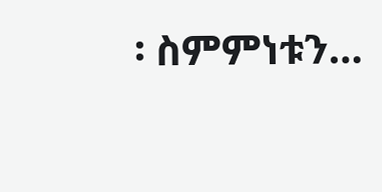፡ ስምምነቱን…